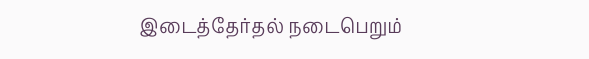இடைத்தேர்தல் நடைபெறும்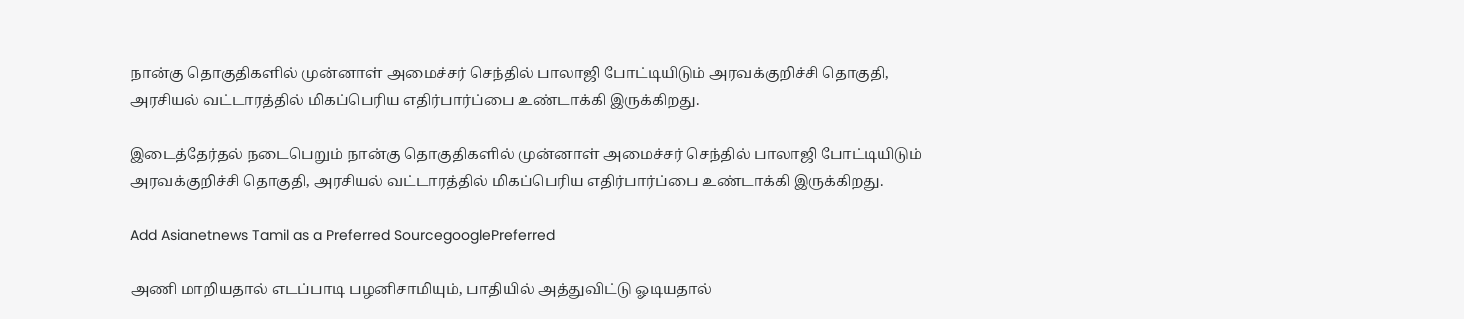நான்கு தொகுதிகளில் முன்னாள் அமைச்சர் செந்தில் பாலாஜி போட்டியிடும் அரவக்குறிச்சி தொகுதி, அரசியல் வட்டாரத்தில் மிகப்பெரிய எதிர்பார்ப்பை உண்டாக்கி இருக்கிறது.

இடைத்தேர்தல் நடைபெறும் நான்கு தொகுதிகளில் முன்னாள் அமைச்சர் செந்தில் பாலாஜி போட்டியிடும் அரவக்குறிச்சி தொகுதி, அரசியல் வட்டாரத்தில் மிகப்பெரிய எதிர்பார்ப்பை உண்டாக்கி இருக்கிறது.

Add Asianetnews Tamil as a Preferred SourcegooglePreferred

அணி மாறியதால் எடப்பாடி பழனிசாமியும், பாதியில் அத்துவிட்டு ஓடியதால்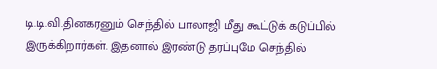டி.டி.வி.தினகரனும் செந்தில் பாலாஜி மீது கூட்டுக் கடுப்பில் இருக்கிறார்கள். இதனால் இரண்டு தரப்புமே செந்தில்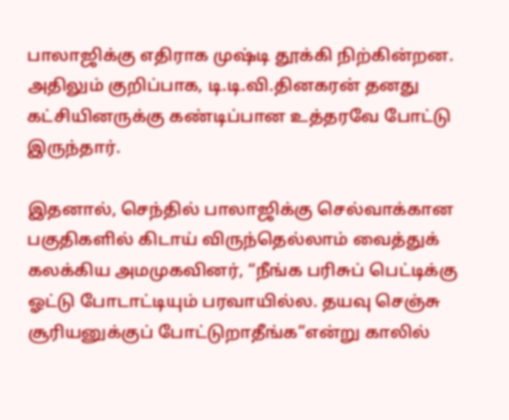பாலாஜிக்கு எதிராக முஷ்டி தூக்கி நிற்கின்றன. அதிலும் குறிப்பாக, டி.டி.வி.தினகரன் தனது கட்சியினருக்கு கண்டிப்பான உத்தரவே போட்டு இருந்தார்.

இதனால், செந்தில் பாலாஜிக்கு செல்வாக்கான பகுதிகளில் கிடாய் விருந்தெல்லாம் வைத்துக் கலக்கிய அமமுகவினர், “நீங்க பரிசுப் பெட்டிக்கு ஓட்டு போடாட்டியும் பரவாயில்ல. தயவு செஞ்சு சூரியனுக்குப் போட்டுறாதீங்க”என்று காலில்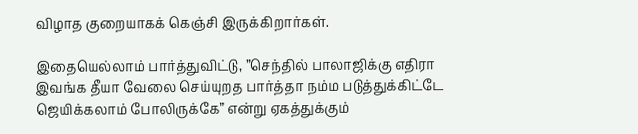விழாத குறையாகக் கெஞ்சி இருக்கிறார்கள்.

இதையெல்லாம் பார்த்துவிட்டு, ”செந்தில் பாலாஜிக்கு எதிரா இவங்க தீயா வேலை செய்யுறத பார்த்தா நம்ம படுத்துக்கிட்டே ஜெயிக்கலாம் போலிருக்கே” என்று ஏகத்துக்கும்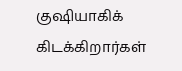குஷியாகிக் கிடக்கிறார்கள்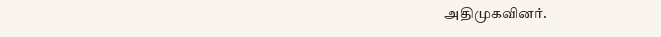அதிமுகவினர்.